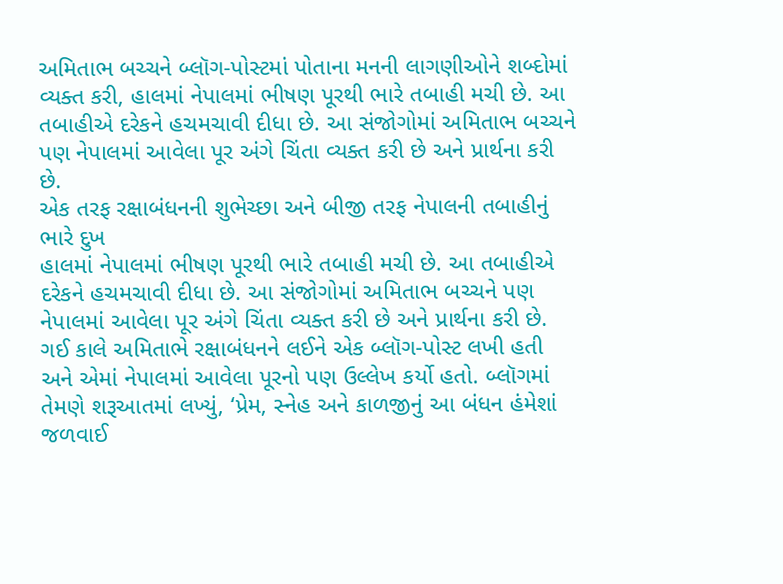અમિતાભ બચ્ચને બ્લૉગ-પોસ્ટમાં પોતાના મનની લાગણીઓને શબ્દોમાં વ્યક્ત કરી, હાલમાં નેપાલમાં ભીષણ પૂરથી ભારે તબાહી મચી છે. આ તબાહીએ દરેકને હચમચાવી દીધા છે. આ સંજોગોમાં અમિતાભ બચ્ચને પણ નેપાલમાં આવેલા પૂર અંગે ચિંતા વ્યક્ત કરી છે અને પ્રાર્થના કરી છે.
એક તરફ રક્ષાબંધનની શુભેચ્છા અને બીજી તરફ નેપાલની તબાહીનું ભારે દુખ
હાલમાં નેપાલમાં ભીષણ પૂરથી ભારે તબાહી મચી છે. આ તબાહીએ દરેકને હચમચાવી દીધા છે. આ સંજોગોમાં અમિતાભ બચ્ચને પણ નેપાલમાં આવેલા પૂર અંગે ચિંતા વ્યક્ત કરી છે અને પ્રાર્થના કરી છે.
ગઈ કાલે અમિતાભે રક્ષાબંધનને લઈને એક બ્લૉગ-પોસ્ટ લખી હતી અને એમાં નેપાલમાં આવેલા પૂરનો પણ ઉલ્લેખ કર્યો હતો. બ્લૉગમાં તેમણે શરૂઆતમાં લખ્યું, ‘પ્રેમ, સ્નેહ અને કાળજીનું આ બંધન હંમેશાં જળવાઈ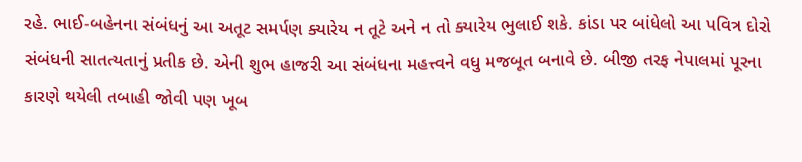રહે. ભાઈ-બહેનના સંબંધનું આ અતૂટ સમર્પણ ક્યારેય ન તૂટે અને ન તો ક્યારેય ભુલાઈ શકે. કાંડા પર બાંધેલો આ પવિત્ર દોરો સંબંધની સાતત્યતાનું પ્રતીક છે. એની શુભ હાજરી આ સંબંધના મહત્ત્વને વધુ મજબૂત બનાવે છે. બીજી તરફ નેપાલમાં પૂરના કારણે થયેલી તબાહી જોવી પણ ખૂબ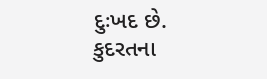દુઃખદ છે. કુદરતના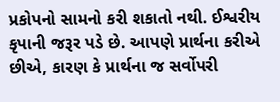પ્રકોપનો સામનો કરી શકાતો નથી. ઈશ્વરીય કૃપાની જરૂર પડે છે. આપણે પ્રાર્થના કરીએ છીએ, કારણ કે પ્રાર્થના જ સર્વોપરી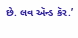છે. લવ ઍન્ડ કૅર.’